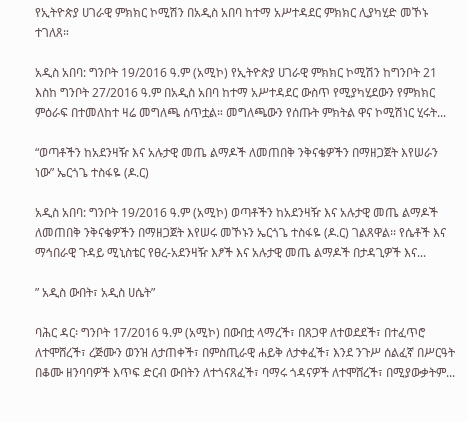የኢትዮጵያ ሀገራዊ ምክክር ኮሚሽን በአዲስ አበባ ከተማ አሥተዳደር ምክክር ሊያካሂድ መኾኑ ተገለጸ።

አዲስ አበባ: ግንቦት 19/2016 ዓ.ም (አሚኮ) የኢትዮጵያ ሀገራዊ ምክክር ኮሚሽን ከግንቦት 21 እስከ ግንቦት 27/2016 ዓ.ም በአዲስ አበባ ከተማ አሥተዳደር ውስጥ የሚያካሂደውን የምክክር ምዕራፍ በተመለከተ ዛሬ መግለጫ ሰጥቷል። መግለጫውን የሰጡት ምክትል ዋና ኮሚሽነር ሂሩት...

“ወጣቶችን ከአደንዛዥ እና አሉታዊ መጤ ልማዶች ለመጠበቅ ንቅናቄዎችን በማዘጋጀት እየሠራን ነው” ኤርጎጌ ተስፋዬ (ዶ.ር)

አዲስ አበባ: ግንቦት 19/2016 ዓ.ም (አሚኮ) ወጣቶችን ከአደንዛዥ እና አሉታዊ መጤ ልማዶች ለመጠበቅ ንቅናቄዎችን በማዘጋጀት እየሠሩ መኾኑን ኤርጎጌ ተስፋዬ (ዶ.ር) ገልጸዋል፡፡ የሴቶች እና ማኅበራዊ ጉዳይ ሚኒስቴር የፀረ-አደንዛዥ እፆች እና አሉታዊ መጤ ልማዶች በታዳጊዎች እና...

” አዲስ ውበት፣ አዲስ ሀሴት”

ባሕር ዳር፡ ግንቦት 17/2016 ዓ.ም (አሚኮ) በውበቷ ላማረች፣ በጸጋዋ ለተወደደች፣ በተፈጥሮ ለተሞሸረች፣ ረጅሙን ወንዝ ለታጠቀች፣ በምስጢራዊ ሐይቅ ለታቀፈች፣ እንደ ንጉሥ ሰልፈኛ በሥርዓት በቆሙ ዘንባባዎች እጥፍ ድርብ ውበትን ለተጎናጸፈች፣ ባማሩ ጎዳናዎች ለተሞሸረች፣ በሚያውቃትም...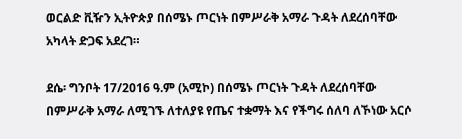ወርልድ ቪዥን ኢትዮጵያ በሰሜኑ ጦርነት በምሥራቅ አማራ ጉዳት ለደረሰባቸው አካላት ድጋፍ አደረገ።

ደሴ፡ ግንቦት 17/2016 ዓ.ም (አሚኮ) በሰሜኑ ጦርነት ጉዳት ለደረሰባቸው በምሥራቅ አማራ ለሚገኙ ለተለያዩ የጤና ተቋማት እና የችግሩ ሰለባ ለኾነው አርሶ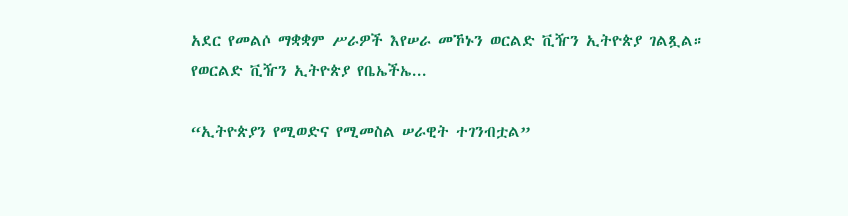አደር የመልሶ ማቋቋም ሥራዎች እየሠራ መኾኑን ወርልድ ቪዥን ኢትዮጵያ ገልጿል። የወርልድ ቪዥን ኢትዮጵያ የቤኤችኤ...

“ኢትዮጵያን የሚወድና የሚመስል ሠራዊት ተገንብቷል”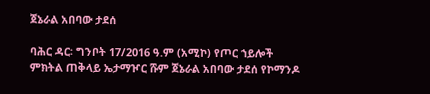ጀኔራል አበባው ታደሰ

ባሕር ዳር፡ ግንቦት 17/2016 ዓ.ም (አሚኮ) የጦር ኀይሎች ምክትል ጠቅላይ ኤታማዦር ሹም ጀኔራል አበባው ታደሰ የኮማንዶ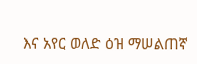እና አየር ወለድ ዕዝ ማሠልጠኛ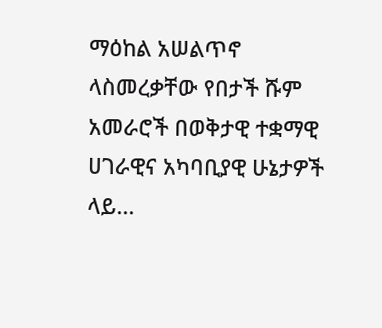ማዕከል አሠልጥኖ ላስመረቃቸው የበታች ሹም አመራሮች በወቅታዊ ተቋማዊ ሀገራዊና አካባቢያዊ ሁኔታዎች ላይ...